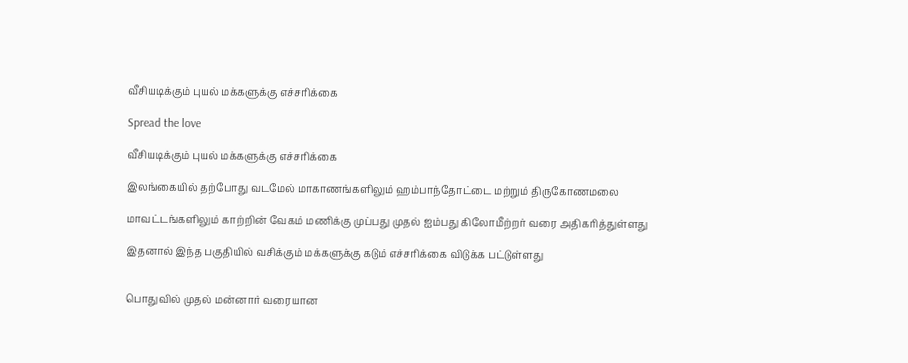வீசியடிக்கும் புயல் மக்களுக்கு எச்சரிக்கை

Spread the love

வீசியடிக்கும் புயல் மக்களுக்கு எச்சரிக்கை

இலங்கையில் தற்போது வடமேல் மாகாணங்களிலும் ஹம்பாந்தோட்டை மற்றும் திருகோணமலை

மாவட்டங்களிலும் காற்றின் வேகம் மணிக்கு முப்பது முதல் ஐம்பது கிலோமீற்றர் வரை அதிகரித்துள்ளது

இதனால் இந்த பகுதியில் வசிக்கும் மக்களுக்கு கடும் எச்சரிக்கை விடுக்க பட்டுள்ளது


பொதுவில் முதல் மன்னார் வரையான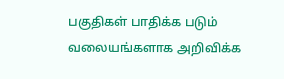பகுதிகள் பாதிக்க படும் வலையங்களாக அறிவிக்க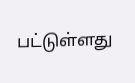பட்டுள்ளது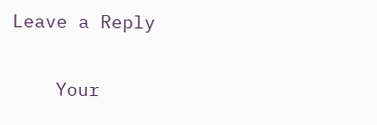Leave a Reply

    Your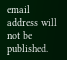email address will not be published.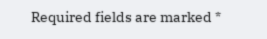Required fields are marked *